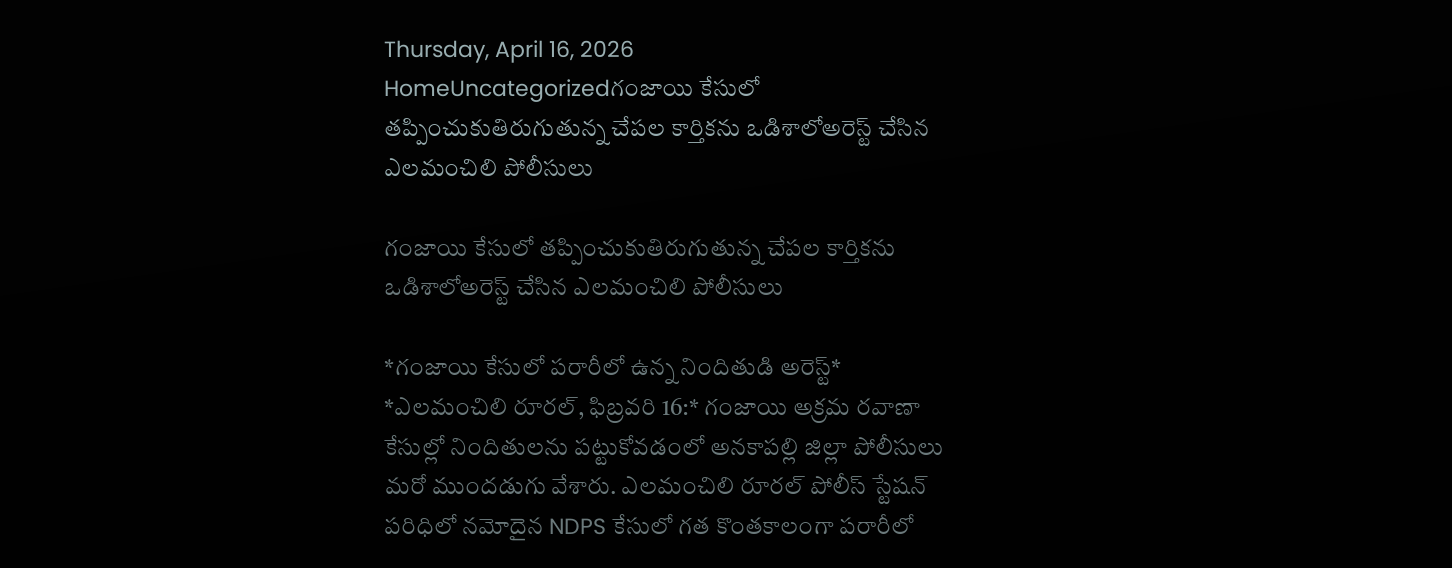Thursday, April 16, 2026
HomeUncategorizedగంజాయి కేసులో తప్పించుకుతిరుగుతున్న చేపల కార్తికను ఒడిశాలోఅరెస్ట్ చేసిన ఎలమంచిలి పోలీసులు

గంజాయి కేసులో తప్పించుకుతిరుగుతున్న చేపల కార్తికను ఒడిశాలోఅరెస్ట్ చేసిన ఎలమంచిలి పోలీసులు

*గంజాయి కేసులో పరారీలో ఉన్న నిందితుడి అరెస్ట్* *ఎలమంచిలి రూరల్, ఫిబ్రవరి 16:* గంజాయి అక్రమ రవాణా కేసుల్లో నిందితులను పట్టుకోవడంలో అనకాపల్లి జిల్లా పోలీసులు మరో ముందడుగు వేశారు. ఎలమంచిలి రూరల్ పోలీస్ స్టేషన్ పరిధిలో నమోదైన NDPS కేసులో గత కొంతకాలంగా పరారీలో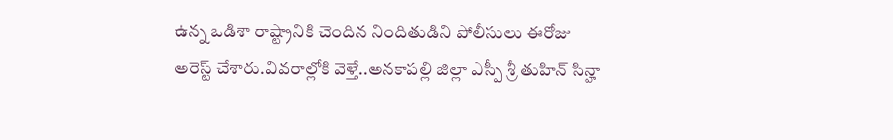ఉన్న ఒడిశా రాష్ట్రానికి చెందిన నిందితుడిని పోలీసులు ఈరోజు అరెస్ట్ చేశారు.వివరాల్లోకి వెళ్తే..అనకాపల్లి జిల్లా ఎస్పీ శ్రీ తుహిన్ సిన్హా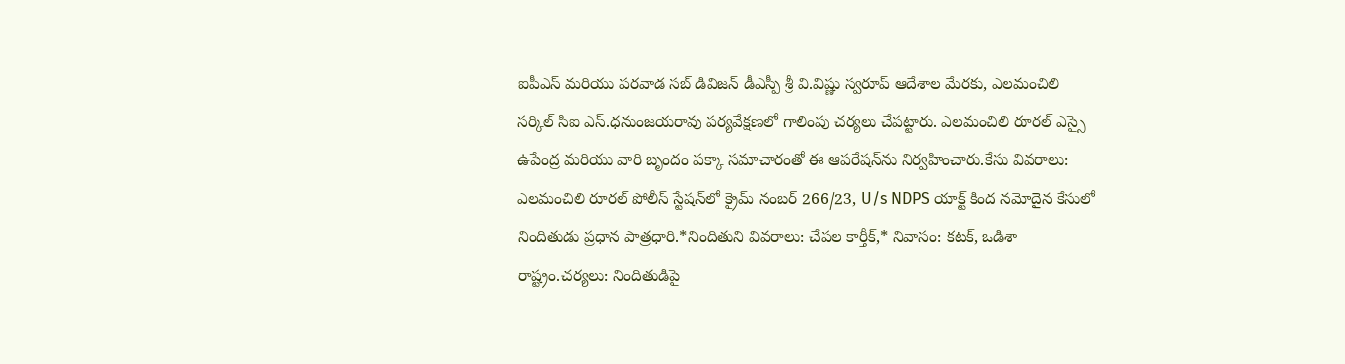ఐపీఎస్ మరియు పరవాడ సబ్ డివిజన్ డీఎస్పీ శ్రీ వి.విష్ణు స్వరూప్ ఆదేశాల మేరకు, ఎలమంచిలి సర్కిల్ సిఐ ఎస్.ధనుంజయరావు పర్యవేక్షణలో గాలింపు చర్యలు చేపట్టారు. ఎలమంచిలి రూరల్ ఎస్సై ఉపేంద్ర మరియు వారి బృందం పక్కా సమాచారంతో ఈ ఆపరేషన్‌ను నిర్వహించారు.కేసు వివరాలు: ఎలమంచిలి రూరల్ పోలీస్ స్టేషన్‌లో క్రైమ్ నంబర్ 266/23, U/s NDPS యాక్ట్ కింద నమోదైన కేసులో నిందితుడు ప్రధాన పాత్రధారి.*నిందితుని వివరాలు: చేపల కార్తీక్,* నివాసం: కటక్, ఒడిశా రాష్ట్రం.చర్యలు: నిందితుడిపై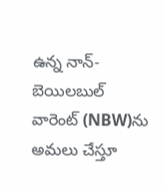ఉన్న నాన్-బెయిలబుల్ వారెంట్ (NBW)ను అమలు చేస్తూ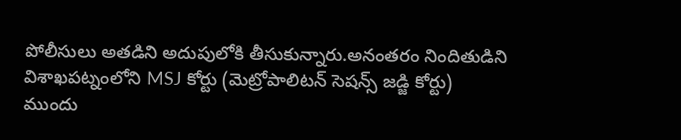పోలీసులు అతడిని అదుపులోకి తీసుకున్నారు.అనంతరం నిందితుడిని విశాఖపట్నంలోని MSJ కోర్టు (మెట్రోపాలిటన్ సెషన్స్ జడ్జి కోర్టు) ముందు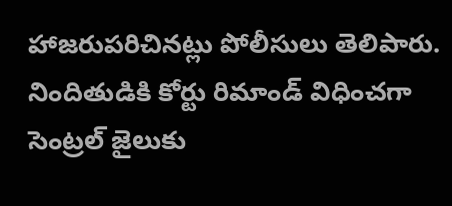హాజరుపరిచినట్లు పోలీసులు తెలిపారు. నిందితుడికి కోర్టు రిమాండ్ విధించగా సెంట్రల్ జైలుకు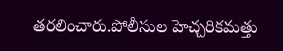తరలించారు.పోలీసుల హెచ్చరికమత్తు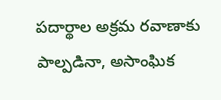పదార్థాల అక్రమ రవాణాకు పాల్పడినా, అసాంఘిక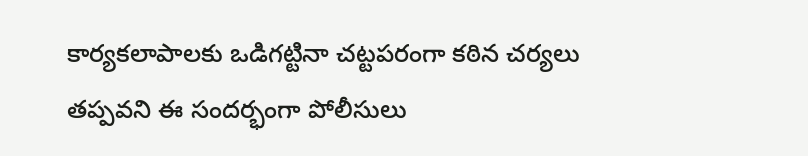కార్యకలాపాలకు ఒడిగట్టినా చట్టపరంగా కఠిన చర్యలు తప్పవని ఈ సందర్భంగా పోలీసులు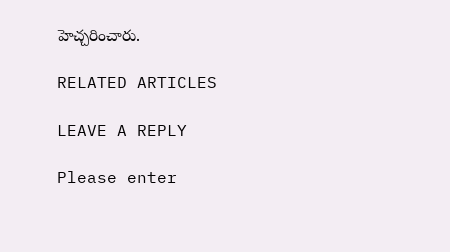హెచ్చరించారు.

RELATED ARTICLES

LEAVE A REPLY

Please enter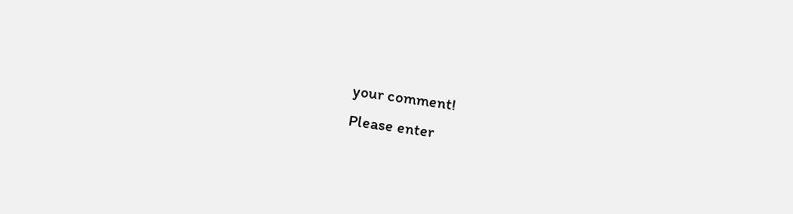your comment!
Please enter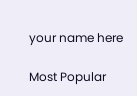your name here

Most Popular